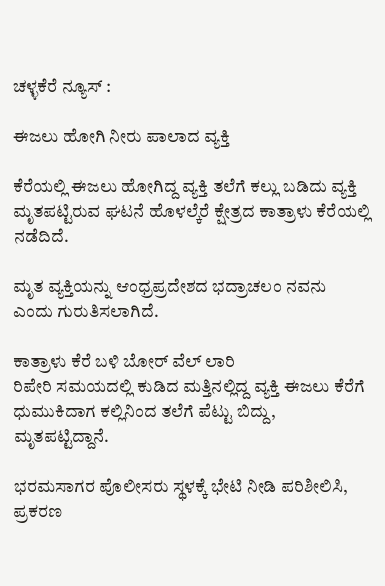ಚಳ್ಳಕೆರೆ ನ್ಯೂಸ್ :

ಈಜಲು ಹೋಗಿ ನೀರು ಪಾಲಾದ ವ್ಯಕ್ತಿ

ಕೆರೆಯಲ್ಲಿ ಈಜಲು ಹೋಗಿದ್ದ ವ್ಯಕ್ತಿ ತಲೆಗೆ ಕಲ್ಲು ಬಡಿದು ವ್ಯಕ್ತಿ
ಮೃತಪಟ್ಟಿರುವ ಘಟನೆ ಹೊಳಲ್ಕೆರೆ ಕ್ಷೇತ್ರದ ಕಾತ್ರಾಳು ಕೆರೆಯಲ್ಲಿ
ನಡೆದಿದೆ.

ಮೃತ ವ್ಯಕ್ತಿಯನ್ನು ಆಂಧ್ರಪ್ರದೇಶದ ಭದ್ರಾಚಲಂ ನವನು
ಎಂದು ಗುರುತಿಸಲಾಗಿದೆ.

ಕಾತ್ರಾಳು ಕೆರೆ ಬಳಿ ಬೋರ್ ವೆಲ್ ಲಾರಿ
ರಿಪೇರಿ ಸಮಯದಲ್ಲಿ ಕುಡಿದ ಮತ್ತಿನಲ್ಲಿದ್ದ ವ್ಯಕ್ತಿ ಈಜಲು ಕೆರೆಗೆ
ಧುಮುಕಿದಾಗ ಕಲ್ಲಿನಿಂದ ತಲೆಗೆ ಪೆಟ್ಟು ಬಿದ್ದು, ಮೃತಪಟ್ಟಿದ್ದಾನೆ.

ಭರಮಸಾಗರ ಪೊಲೀಸರು ಸ್ಥಳಕ್ಕೆ ಭೇಟಿ ನೀಡಿ ಪರಿಶೀಲಿಸಿ,
ಪ್ರಕರಣ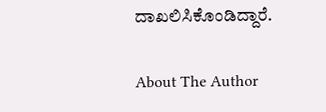ದಾಖಲಿಸಿಕೊಂಡಿದ್ದಾರೆ.

About The Author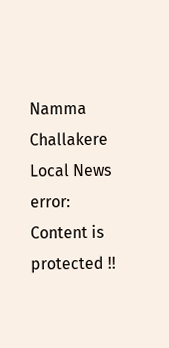Namma Challakere Local News
error: Content is protected !!